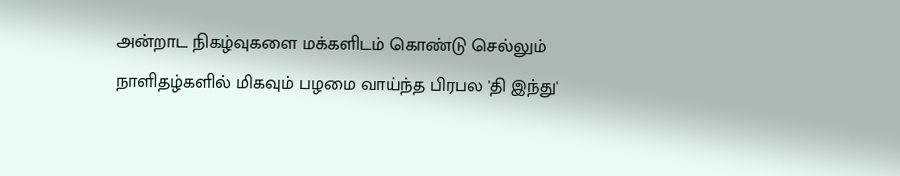அன்றாட நிகழ்வுகளை மக்களிடம் கொண்டு செல்லும் நாளிதழ்களில் மிகவும் பழமை வாய்ந்த பிரபல 'தி இந்து'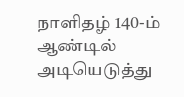நாளிதழ் 140-ம் ஆண்டில் அடியெடுத்து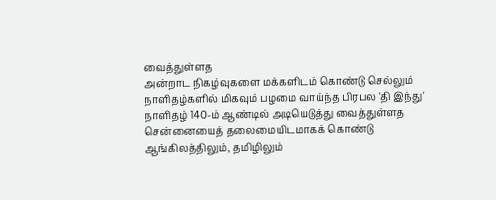வைத்துள்ளத
அன்றாட நிகழ்வுகளை மக்களிடம் கொண்டு செல்லும் நாளிதழ்களில் மிகவும் பழமை வாய்ந்த பிரபல 'தி இந்து' நாளிதழ் 140-ம் ஆண்டில் அடியெடுத்து வைத்துள்ளத
சென்னையைத் தலைமையிடமாகக் கொண்டு ஆங்கிலத்திலும், தமிழிலும்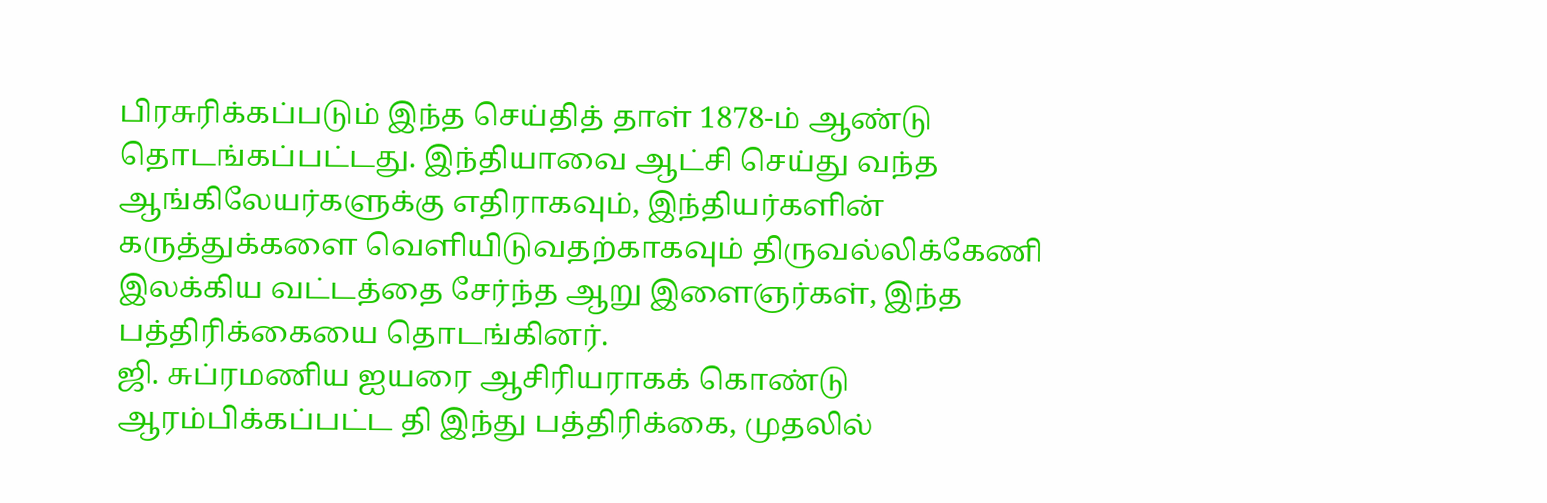பிரசுரிக்கப்படும் இந்த செய்தித் தாள் 1878-ம் ஆண்டு தொடங்கப்பட்டது. இந்தியாவை ஆட்சி செய்து வந்த ஆங்கிலேயர்களுக்கு எதிராகவும், இந்தியர்களின் கருத்துக்களை வெளியிடுவதற்காகவும் திருவல்லிக்கேணி இலக்கிய வட்டத்தை சேர்ந்த ஆறு இளைஞர்கள், இந்த பத்திரிக்கையை தொடங்கினர்.
ஜி. சுப்ரமணிய ஐயரை ஆசிரியராகக் கொண்டு ஆரம்பிக்கப்பட்ட தி இந்து பத்திரிக்கை, முதலில்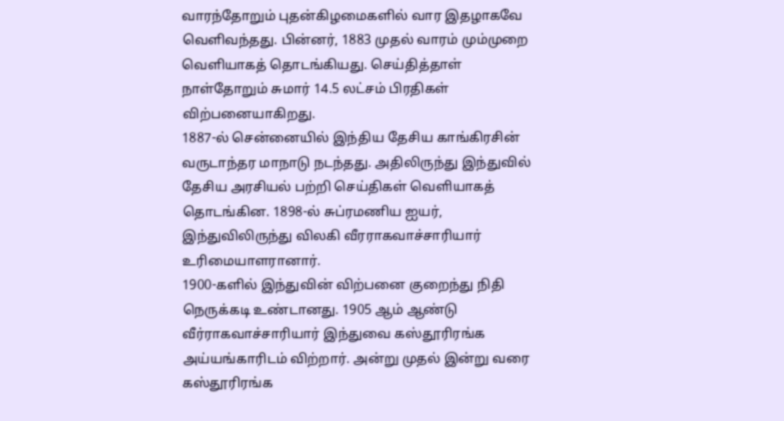வாரந்தோறும் புதன்கிழமைகளில் வார இதழாகவே வெளிவந்தது. பின்னர், 1883 முதல் வாரம் மும்முறை வெளியாகத் தொடங்கியது. செய்தித்தாள் நாள்தோறும் சுமார் 14.5 லட்சம் பிரதிகள் விற்பனையாகிறது.
1887-ல் சென்னையில் இந்திய தேசிய காங்கிரசின் வருடாந்தர மாநாடு நடந்தது. அதிலிருந்து இந்துவில் தேசிய அரசியல் பற்றி செய்திகள் வெளியாகத் தொடங்கின. 1898-ல் சுப்ரமணிய ஐயர், இந்துவிலிருந்து விலகி வீரராகவாச்சாரியார் உரிமையாளரானார்.
1900-களில் இந்துவின் விற்பனை குறைந்து நிதி நெருக்கடி உண்டானது. 1905 ஆம் ஆண்டு வீர்ராகவாச்சாரியார் இந்துவை கஸ்தூரிரங்க அய்யங்காரிடம் விற்றார். அன்று முதல் இன்று வரை கஸ்தூரிரங்க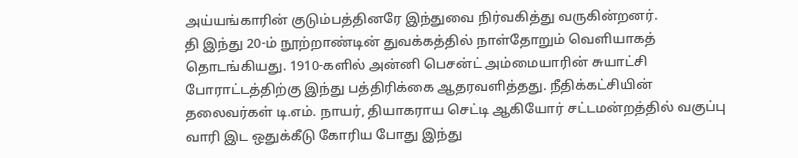அய்யங்காரின் குடும்பத்தினரே இந்துவை நிர்வகித்து வருகின்றனர்.
தி இந்து 20-ம் நூற்றாண்டின் துவக்கத்தில் நாள்தோறும் வெளியாகத் தொடங்கியது. 1910-களில் அன்னி பெசன்ட் அம்மையாரின் சுயாட்சி போராட்டத்திற்கு இந்து பத்திரிக்கை ஆதரவளித்தது. நீதிக்கட்சியின் தலைவர்கள் டி.எம். நாயர், தியாகராய செட்டி ஆகியோர் சட்டமன்றத்தில் வகுப்பு வாரி இட ஒதுக்கீடு கோரிய போது இந்து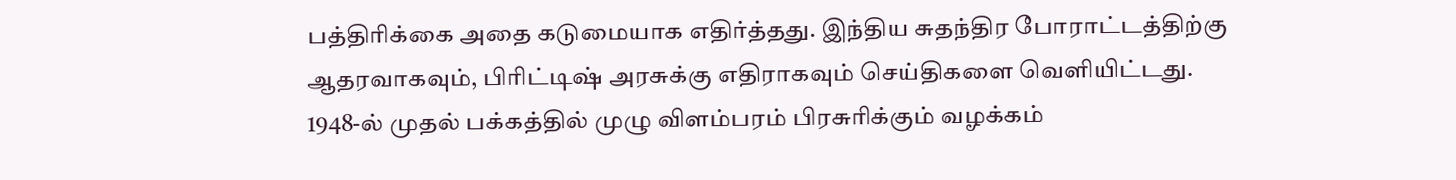பத்திரிக்கை அதை கடுமையாக எதிர்த்தது. இந்திய சுதந்திர போராட்டத்திற்கு ஆதரவாகவும், பிரிட்டிஷ் அரசுக்கு எதிராகவும் செய்திகளை வெளியிட்டது.
1948-ல் முதல் பக்கத்தில் முழு விளம்பரம் பிரசுரிக்கும் வழக்கம்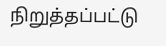நிறுத்தப்பட்டு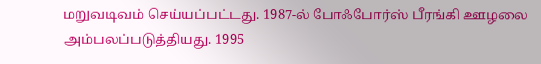மறுவடிவம் செய்யப்பட்டது. 1987-ல் போஃபோர்ஸ் பீரங்கி ஊழலை அம்பலப்படுத்தியது. 1995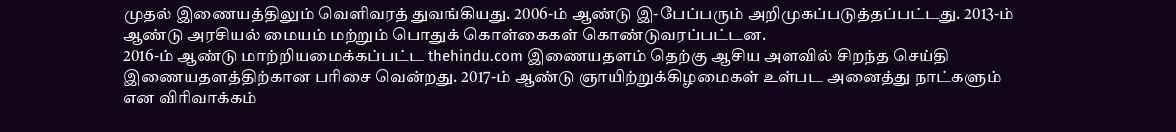முதல் இணையத்திலும் வெளிவரத் துவங்கியது. 2006-ம் ஆண்டு இ-பேப்பரும் அறிமுகப்படுத்தப்பட்டது. 2013-ம் ஆண்டு அரசியல் மையம் மற்றும் பொதுக் கொள்கைகள் கொண்டுவரப்பட்டன.
2016-ம் ஆண்டு மாற்றியமைக்கப்பட்ட thehindu.com இணையதளம் தெற்கு ஆசிய அளவில் சிறந்த செய்தி இணையதளத்திற்கான பரிசை வென்றது. 2017-ம் ஆண்டு ஞாயிற்றுக்கிழமைகள் உள்பட அனைத்து நாட்களும் என விரிவாக்கம்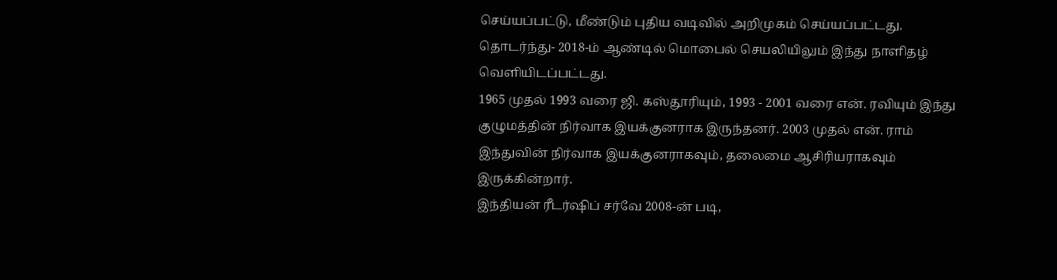செய்யப்பட்டு, மீண்டும் புதிய வடிவில் அறிமுகம் செய்யப்பட்டது. தொடர்ந்து- 2018-ம் ஆண்டில் மொபைல் செயலியிலும் இந்து நாளிதழ் வெளியிடப்பட்டது.
1965 முதல் 1993 வரை ஜி. கஸ்தூரியும், 1993 - 2001 வரை என். ரவியும் இந்து குழுமத்தின் நிர்வாக இயக்குனராக இருந்தனர். 2003 முதல் என். ராம் இந்துவின் நிர்வாக இயக்குனராகவும், தலைமை ஆசிரியராகவும் இருக்கின்றார்.
இந்தியன் ரீடர்ஷிப் சர்வே 2008-ன் படி,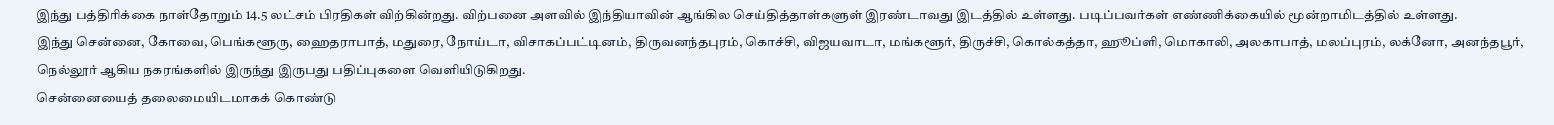இந்து பத்திரிக்கை நாள்தோறும் 14.5 லட்சம் பிரதிகள் விற்கின்றது. விற்பனை அளவில் இந்தியாவின் ஆங்கில செய்தித்தாள்களுள் இரண்டாவது இடத்தில் உள்ளது. படிப்பவர்கள் எண்ணிக்கையில் மூன்றாமிடத்தில் உள்ளது.
இந்து சென்னை, கோவை, பெங்களூரு, ஹைதராபாத், மதுரை, நோய்டா, விசாகப்பட்டினம், திருவனந்தபுரம், கொச்சி, விஜயவாடா, மங்களூர், திருச்சி, கொல்கத்தா, ஹூப்ளி, மொகாலி, அலகாபாத், மலப்புரம், லக்னோ, அனந்தபூர், நெல்லூர் ஆகிய நகரங்களில் இருந்து இருபது பதிப்புகளை வெளியிடுகிறது.
சென்னையைத் தலைமையிடமாகக் கொண்டு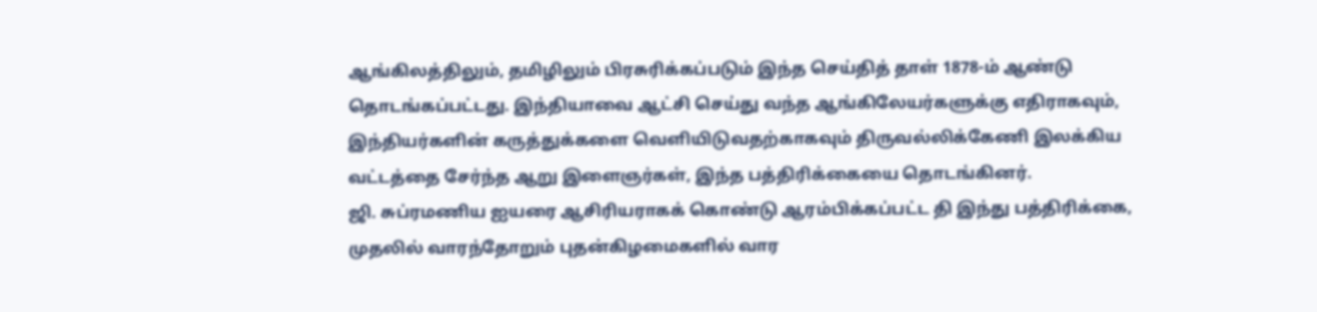ஆங்கிலத்திலும், தமிழிலும் பிரசுரிக்கப்படும் இந்த செய்தித் தாள் 1878-ம் ஆண்டு தொடங்கப்பட்டது. இந்தியாவை ஆட்சி செய்து வந்த ஆங்கிலேயர்களுக்கு எதிராகவும், இந்தியர்களின் கருத்துக்களை வெளியிடுவதற்காகவும் திருவல்லிக்கேணி இலக்கிய வட்டத்தை சேர்ந்த ஆறு இளைஞர்கள், இந்த பத்திரிக்கையை தொடங்கினர்.
ஜி. சுப்ரமணிய ஐயரை ஆசிரியராகக் கொண்டு ஆரம்பிக்கப்பட்ட தி இந்து பத்திரிக்கை, முதலில் வாரந்தோறும் புதன்கிழமைகளில் வார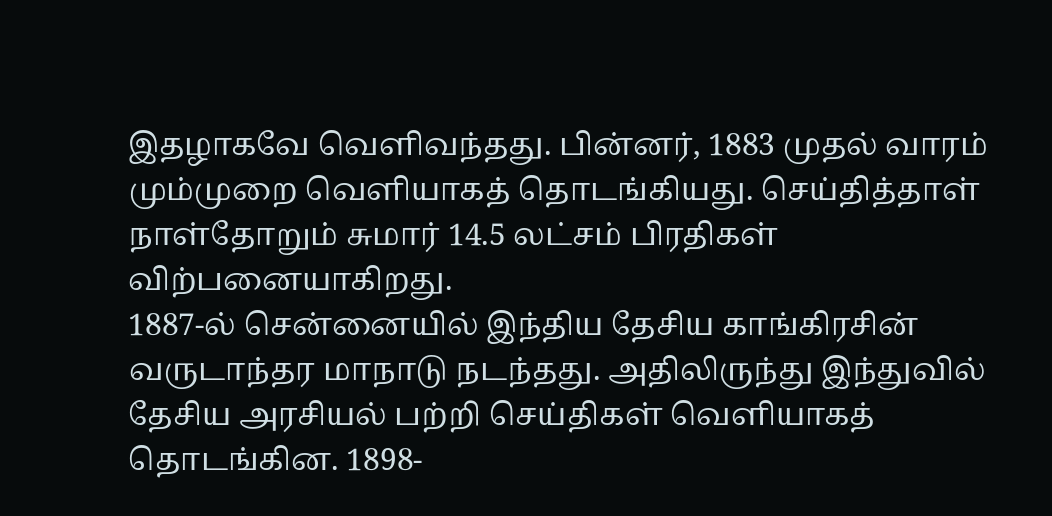இதழாகவே வெளிவந்தது. பின்னர், 1883 முதல் வாரம் மும்முறை வெளியாகத் தொடங்கியது. செய்தித்தாள் நாள்தோறும் சுமார் 14.5 லட்சம் பிரதிகள் விற்பனையாகிறது.
1887-ல் சென்னையில் இந்திய தேசிய காங்கிரசின் வருடாந்தர மாநாடு நடந்தது. அதிலிருந்து இந்துவில் தேசிய அரசியல் பற்றி செய்திகள் வெளியாகத் தொடங்கின. 1898-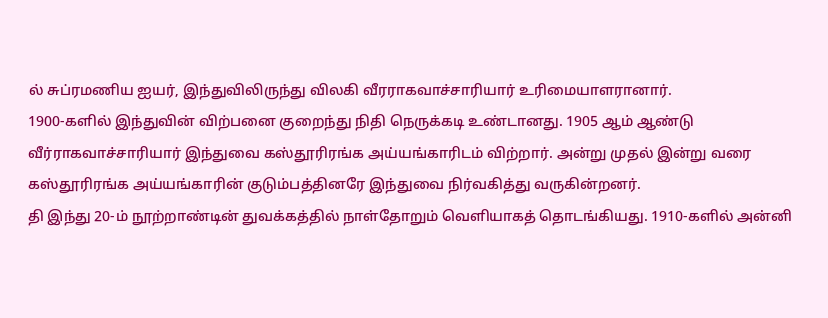ல் சுப்ரமணிய ஐயர், இந்துவிலிருந்து விலகி வீரராகவாச்சாரியார் உரிமையாளரானார்.
1900-களில் இந்துவின் விற்பனை குறைந்து நிதி நெருக்கடி உண்டானது. 1905 ஆம் ஆண்டு வீர்ராகவாச்சாரியார் இந்துவை கஸ்தூரிரங்க அய்யங்காரிடம் விற்றார். அன்று முதல் இன்று வரை கஸ்தூரிரங்க அய்யங்காரின் குடும்பத்தினரே இந்துவை நிர்வகித்து வருகின்றனர்.
தி இந்து 20-ம் நூற்றாண்டின் துவக்கத்தில் நாள்தோறும் வெளியாகத் தொடங்கியது. 1910-களில் அன்னி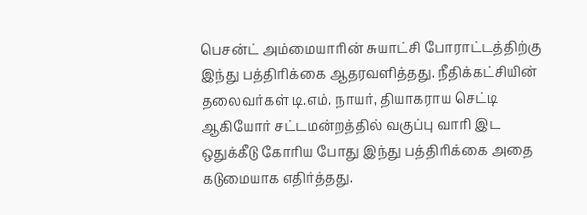பெசன்ட் அம்மையாரின் சுயாட்சி போராட்டத்திற்கு இந்து பத்திரிக்கை ஆதரவளித்தது. நீதிக்கட்சியின் தலைவர்கள் டி.எம். நாயர், தியாகராய செட்டி ஆகியோர் சட்டமன்றத்தில் வகுப்பு வாரி இட ஒதுக்கீடு கோரிய போது இந்து பத்திரிக்கை அதை கடுமையாக எதிர்த்தது.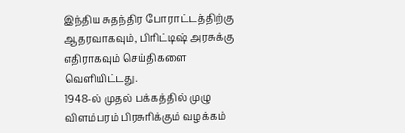இந்திய சுதந்திர போராட்டத்திற்கு ஆதரவாகவும், பிரிட்டிஷ் அரசுக்கு எதிராகவும் செய்திகளை வெளியிட்டது.
1948-ல் முதல் பக்கத்தில் முழு விளம்பரம் பிரசுரிக்கும் வழக்கம்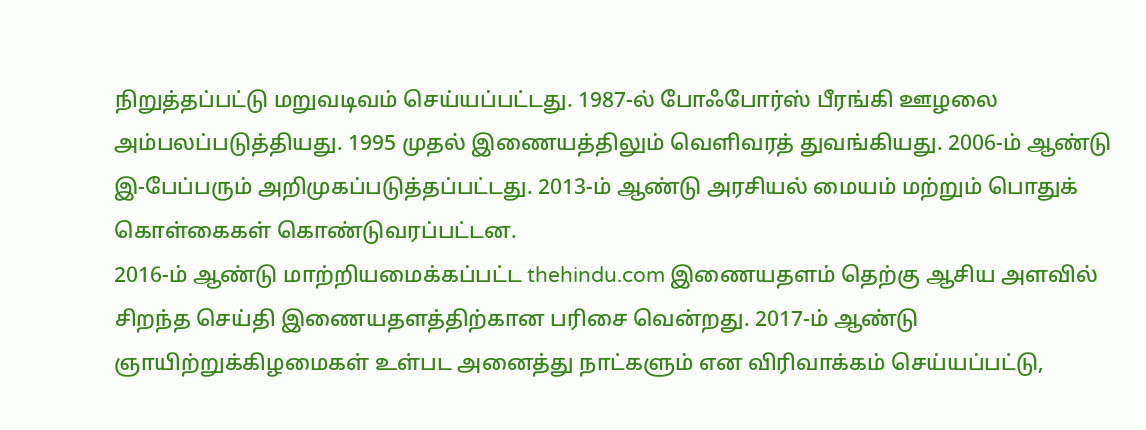நிறுத்தப்பட்டு மறுவடிவம் செய்யப்பட்டது. 1987-ல் போஃபோர்ஸ் பீரங்கி ஊழலை அம்பலப்படுத்தியது. 1995 முதல் இணையத்திலும் வெளிவரத் துவங்கியது. 2006-ம் ஆண்டு இ-பேப்பரும் அறிமுகப்படுத்தப்பட்டது. 2013-ம் ஆண்டு அரசியல் மையம் மற்றும் பொதுக் கொள்கைகள் கொண்டுவரப்பட்டன.
2016-ம் ஆண்டு மாற்றியமைக்கப்பட்ட thehindu.com இணையதளம் தெற்கு ஆசிய அளவில் சிறந்த செய்தி இணையதளத்திற்கான பரிசை வென்றது. 2017-ம் ஆண்டு ஞாயிற்றுக்கிழமைகள் உள்பட அனைத்து நாட்களும் என விரிவாக்கம் செய்யப்பட்டு,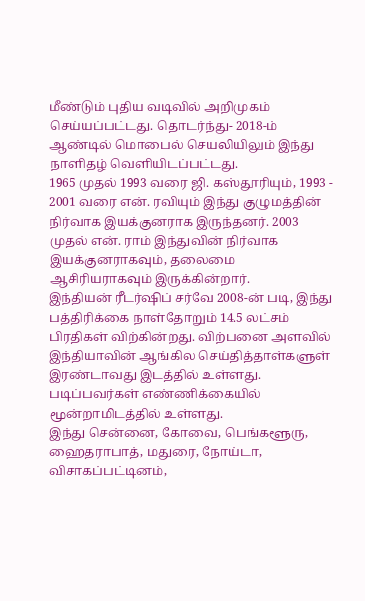மீண்டும் புதிய வடிவில் அறிமுகம் செய்யப்பட்டது. தொடர்ந்து- 2018-ம் ஆண்டில் மொபைல் செயலியிலும் இந்து நாளிதழ் வெளியிடப்பட்டது.
1965 முதல் 1993 வரை ஜி. கஸ்தூரியும், 1993 - 2001 வரை என். ரவியும் இந்து குழுமத்தின் நிர்வாக இயக்குனராக இருந்தனர். 2003 முதல் என். ராம் இந்துவின் நிர்வாக இயக்குனராகவும், தலைமை ஆசிரியராகவும் இருக்கின்றார்.
இந்தியன் ரீடர்ஷிப் சர்வே 2008-ன் படி, இந்து பத்திரிக்கை நாள்தோறும் 14.5 லட்சம் பிரதிகள் விற்கின்றது. விற்பனை அளவில் இந்தியாவின் ஆங்கில செய்தித்தாள்களுள் இரண்டாவது இடத்தில் உள்ளது. படிப்பவர்கள் எண்ணிக்கையில் மூன்றாமிடத்தில் உள்ளது.
இந்து சென்னை, கோவை, பெங்களூரு, ஹைதராபாத், மதுரை, நோய்டா, விசாகப்பட்டினம்,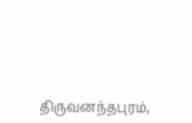திருவனந்தபுரம்,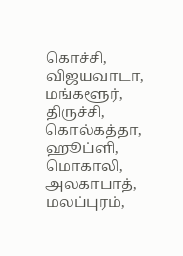கொச்சி, விஜயவாடா, மங்களூர், திருச்சி, கொல்கத்தா, ஹூப்ளி, மொகாலி, அலகாபாத், மலப்புரம்,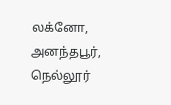லக்னோ, அனந்தபூர், நெல்லூர்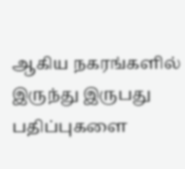ஆகிய நகரங்களில் இருந்து இருபது பதிப்புகளை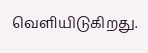வெளியிடுகிறது.